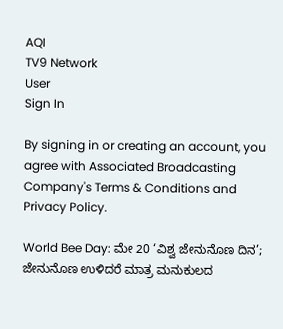AQI
TV9 Network
User
Sign In

By signing in or creating an account, you agree with Associated Broadcasting Company's Terms & Conditions and Privacy Policy.

World Bee Day: ಮೇ 20 ‘ವಿಶ್ವ ಜೇನುನೊಣ ದಿನ’; ಜೇನುನೊಣ ಉಳಿದರೆ ಮಾತ್ರ ಮನುಕುಲದ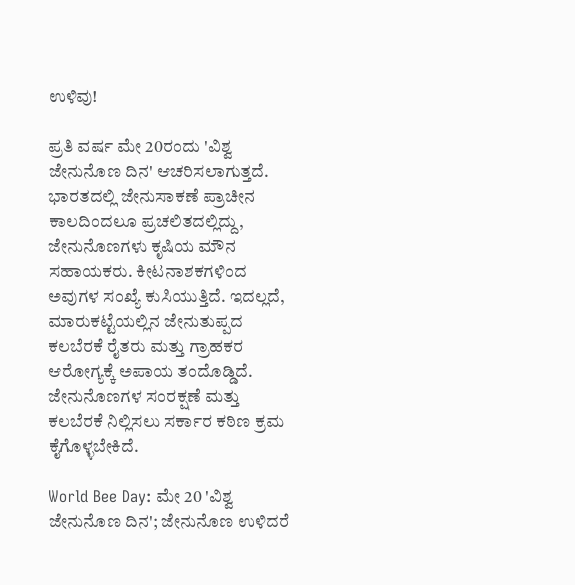ಉಳಿವು!

ಪ್ರತಿ ವರ್ಷ ಮೇ 20ರಂದು 'ವಿಶ್ವ ಜೇನುನೊಣ ದಿನ' ಆಚರಿಸಲಾಗುತ್ತದೆ. ಭಾರತದಲ್ಲಿ ಜೇನುಸಾಕಣೆ ಪ್ರಾಚೀನ ಕಾಲದಿಂದಲೂ ಪ್ರಚಲಿತದಲ್ಲಿದ್ದು, ಜೇನುನೊಣಗಳು ಕೃಷಿಯ ಮೌನ ಸಹಾಯಕರು. ಕೀಟನಾಶಕಗಳಿಂದ ಅವುಗಳ ಸಂಖ್ಯೆ ಕುಸಿಯುತ್ತಿದೆ. ಇದಲ್ಲದೆ, ಮಾರುಕಟ್ಟೆಯಲ್ಲಿನ ಜೇನುತುಪ್ಪದ ಕಲಬೆರಕೆ ರೈತರು ಮತ್ತು ಗ್ರಾಹಕರ ಆರೋಗ್ಯಕ್ಕೆ ಅಪಾಯ ತಂದೊಡ್ಡಿದೆ. ಜೇನುನೊಣಗಳ ಸಂರಕ್ಷಣೆ ಮತ್ತು ಕಲಬೆರಕೆ ನಿಲ್ಲಿಸಲು ಸರ್ಕಾರ ಕಠಿಣ ಕ್ರಮ ಕೈಗೊಳ್ಳಬೇಕಿದೆ.

World Bee Day: ಮೇ 20 'ವಿಶ್ವ ಜೇನುನೊಣ ದಿನ'; ಜೇನುನೊಣ ಉಳಿದರೆ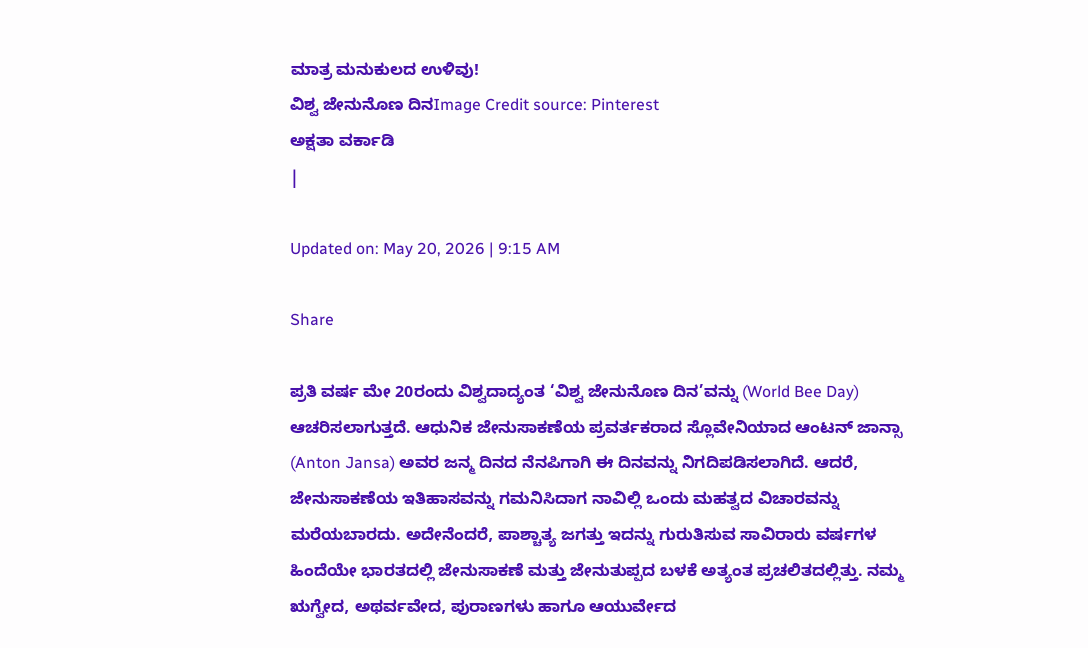ಮಾತ್ರ ಮನುಕುಲದ ಉಳಿವು!
ವಿಶ್ವ ಜೇನುನೊಣ ದಿನImage Credit source: Pinterest
ಅಕ್ಷತಾ ವರ್ಕಾಡಿ
|

Updated on: May 20, 2026 | 9:15 AM

Share

ಪ್ರತಿ ವರ್ಷ ಮೇ 20ರಂದು ವಿಶ್ವದಾದ್ಯಂತ ‘ವಿಶ್ವ ಜೇನುನೊಣ ದಿನ’ವನ್ನು (World Bee Day) ಆಚರಿಸಲಾಗುತ್ತದೆ. ಆಧುನಿಕ ಜೇನುಸಾಕಣೆಯ ಪ್ರವರ್ತಕರಾದ ಸ್ಲೊವೇನಿಯಾದ ಆಂಟನ್ ಜಾನ್ಸಾ (Anton Jansa) ಅವರ ಜನ್ಮ ದಿನದ ನೆನಪಿಗಾಗಿ ಈ ದಿನವನ್ನು ನಿಗದಿಪಡಿಸಲಾಗಿದೆ. ಆದರೆ, ಜೇನುಸಾಕಣೆಯ ಇತಿಹಾಸವನ್ನು ಗಮನಿಸಿದಾಗ ನಾವಿಲ್ಲಿ ಒಂದು ಮಹತ್ವದ ವಿಚಾರವನ್ನು ಮರೆಯಬಾರದು. ಅದೇನೆಂದರೆ, ಪಾಶ್ಚಾತ್ಯ ಜಗತ್ತು ಇದನ್ನು ಗುರುತಿಸುವ ಸಾವಿರಾರು ವರ್ಷಗಳ ಹಿಂದೆಯೇ ಭಾರತದಲ್ಲಿ ಜೇನುಸಾಕಣೆ ಮತ್ತು ಜೇನುತುಪ್ಪದ ಬಳಕೆ ಅತ್ಯಂತ ಪ್ರಚಲಿತದಲ್ಲಿತ್ತು. ನಮ್ಮ ಋಗ್ವೇದ, ಅಥರ್ವವೇದ, ಪುರಾಣಗಳು ಹಾಗೂ ಆಯುರ್ವೇದ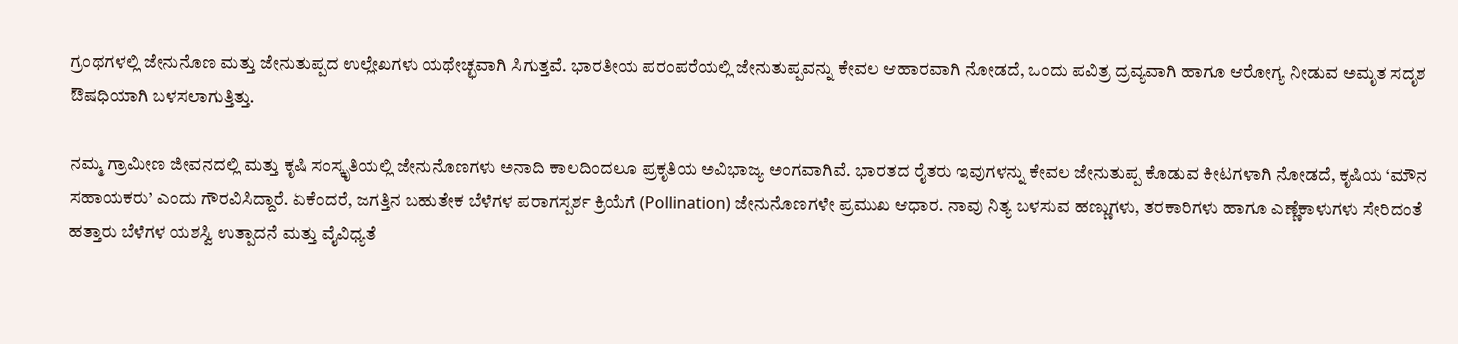ಗ್ರಂಥಗಳಲ್ಲಿ ಜೇನುನೊಣ ಮತ್ತು ಜೇನುತುಪ್ಪದ ಉಲ್ಲೇಖಗಳು ಯಥೇಚ್ಛವಾಗಿ ಸಿಗುತ್ತವೆ. ಭಾರತೀಯ ಪರಂಪರೆಯಲ್ಲಿ ಜೇನುತುಪ್ಪವನ್ನು ಕೇವಲ ಆಹಾರವಾಗಿ ನೋಡದೆ, ಒಂದು ಪವಿತ್ರ ದ್ರವ್ಯವಾಗಿ ಹಾಗೂ ಆರೋಗ್ಯ ನೀಡುವ ಅಮೃತ ಸದೃಶ ಔಷಧಿಯಾಗಿ ಬಳಸಲಾಗುತ್ತಿತ್ತು.

ನಮ್ಮ ಗ್ರಾಮೀಣ ಜೀವನದಲ್ಲಿ ಮತ್ತು ಕೃಷಿ ಸಂಸ್ಕೃತಿಯಲ್ಲಿ ಜೇನುನೊಣಗಳು ಅನಾದಿ ಕಾಲದಿಂದಲೂ ಪ್ರಕೃತಿಯ ಅವಿಭಾಜ್ಯ ಅಂಗವಾಗಿವೆ. ಭಾರತದ ರೈತರು ಇವುಗಳನ್ನು ಕೇವಲ ಜೇನುತುಪ್ಪ ಕೊಡುವ ಕೀಟಗಳಾಗಿ ನೋಡದೆ, ಕೃಷಿಯ ‘ಮೌನ ಸಹಾಯಕರು’ ಎಂದು ಗೌರವಿಸಿದ್ದಾರೆ. ಏಕೆಂದರೆ, ಜಗತ್ತಿನ ಬಹುತೇಕ ಬೆಳೆಗಳ ಪರಾಗಸ್ಪರ್ಶ ಕ್ರಿಯೆಗೆ (Pollination) ಜೇನುನೊಣಗಳೇ ಪ್ರಮುಖ ಆಧಾರ. ನಾವು ನಿತ್ಯ ಬಳಸುವ ಹಣ್ಣುಗಳು, ತರಕಾರಿಗಳು ಹಾಗೂ ಎಣ್ಣೆಕಾಳುಗಳು ಸೇರಿದಂತೆ ಹತ್ತಾರು ಬೆಳೆಗಳ ಯಶಸ್ವಿ ಉತ್ಪಾದನೆ ಮತ್ತು ವೈವಿಧ್ಯತೆ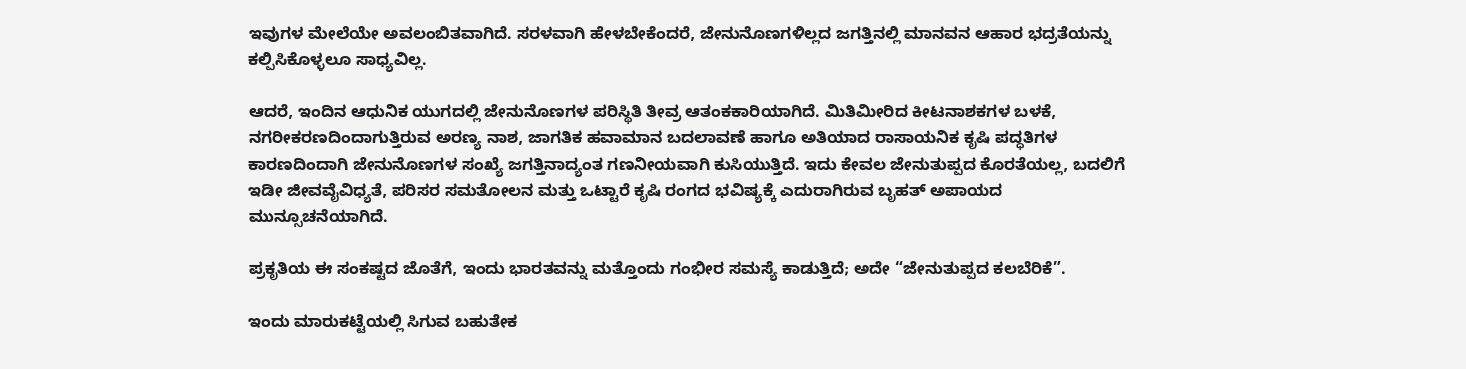ಇವುಗಳ ಮೇಲೆಯೇ ಅವಲಂಬಿತವಾಗಿದೆ. ಸರಳವಾಗಿ ಹೇಳಬೇಕೆಂದರೆ, ಜೇನುನೊಣಗಳಿಲ್ಲದ ಜಗತ್ತಿನಲ್ಲಿ ಮಾನವನ ಆಹಾರ ಭದ್ರತೆಯನ್ನು ಕಲ್ಪಿಸಿಕೊಳ್ಳಲೂ ಸಾಧ್ಯವಿಲ್ಲ.

ಆದರೆ, ಇಂದಿನ ಆಧುನಿಕ ಯುಗದಲ್ಲಿ ಜೇನುನೊಣಗಳ ಪರಿಸ್ಥಿತಿ ತೀವ್ರ ಆತಂಕಕಾರಿಯಾಗಿದೆ. ಮಿತಿಮೀರಿದ ಕೀಟನಾಶಕಗಳ ಬಳಕೆ, ನಗರೀಕರಣದಿಂದಾಗುತ್ತಿರುವ ಅರಣ್ಯ ನಾಶ, ಜಾಗತಿಕ ಹವಾಮಾನ ಬದಲಾವಣೆ ಹಾಗೂ ಅತಿಯಾದ ರಾಸಾಯನಿಕ ಕೃಷಿ ಪದ್ಧತಿಗಳ ಕಾರಣದಿಂದಾಗಿ ಜೇನುನೊಣಗಳ ಸಂಖ್ಯೆ ಜಗತ್ತಿನಾದ್ಯಂತ ಗಣನೀಯವಾಗಿ ಕುಸಿಯುತ್ತಿದೆ. ಇದು ಕೇವಲ ಜೇನುತುಪ್ಪದ ಕೊರತೆಯಲ್ಲ, ಬದಲಿಗೆ ಇಡೀ ಜೀವವೈವಿಧ್ಯತೆ, ಪರಿಸರ ಸಮತೋಲನ ಮತ್ತು ಒಟ್ಟಾರೆ ಕೃಷಿ ರಂಗದ ಭವಿಷ್ಯಕ್ಕೆ ಎದುರಾಗಿರುವ ಬೃಹತ್ ಅಪಾಯದ ಮುನ್ಸೂಚನೆಯಾಗಿದೆ.

ಪ್ರಕೃತಿಯ ಈ ಸಂಕಷ್ಟದ ಜೊತೆಗೆ, ಇಂದು ಭಾರತವನ್ನು ಮತ್ತೊಂದು ಗಂಭೀರ ಸಮಸ್ಯೆ ಕಾಡುತ್ತಿದೆ; ಅದೇ “ಜೇನುತುಪ್ಪದ ಕಲಬೆರಿಕೆ”.

ಇಂದು ಮಾರುಕಟ್ಟೆಯಲ್ಲಿ ಸಿಗುವ ಬಹುತೇಕ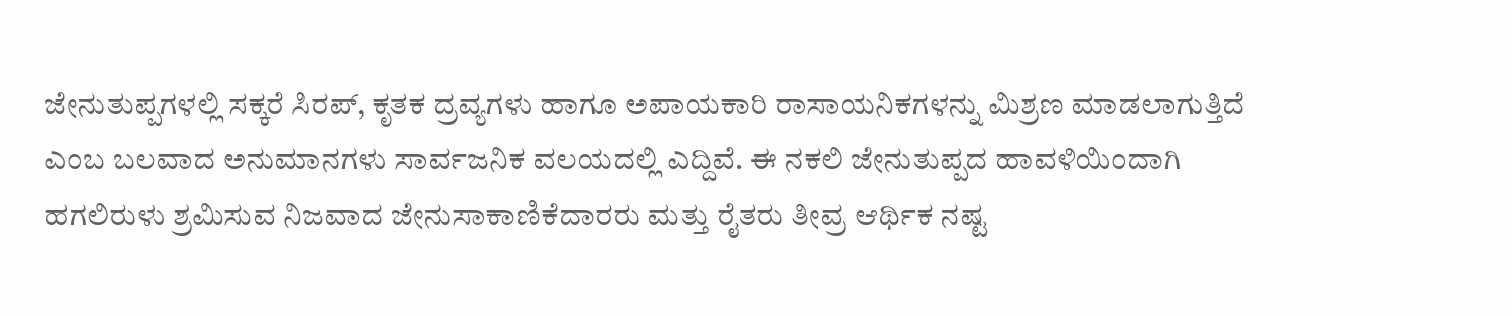ಜೇನುತುಪ್ಪಗಳಲ್ಲಿ ಸಕ್ಕರೆ ಸಿರಪ್, ಕೃತಕ ದ್ರವ್ಯಗಳು ಹಾಗೂ ಅಪಾಯಕಾರಿ ರಾಸಾಯನಿಕಗಳನ್ನು ಮಿಶ್ರಣ ಮಾಡಲಾಗುತ್ತಿದೆ ಎಂಬ ಬಲವಾದ ಅನುಮಾನಗಳು ಸಾರ್ವಜನಿಕ ವಲಯದಲ್ಲಿ ಎದ್ದಿವೆ. ಈ ನಕಲಿ ಜೇನುತುಪ್ಪದ ಹಾವಳಿಯಿಂದಾಗಿ ಹಗಲಿರುಳು ಶ್ರಮಿಸುವ ನಿಜವಾದ ಜೇನುಸಾಕಾಣಿಕೆದಾರರು ಮತ್ತು ರೈತರು ತೀವ್ರ ಆರ್ಥಿಕ ನಷ್ಟ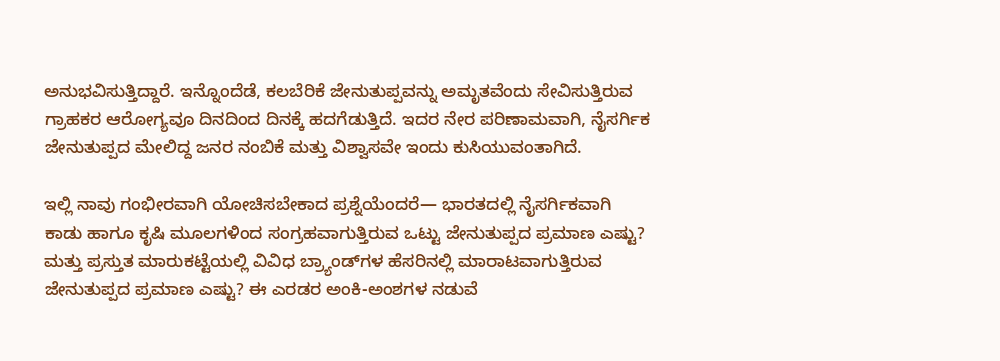ಅನುಭವಿಸುತ್ತಿದ್ದಾರೆ. ಇನ್ನೊಂದೆಡೆ, ಕಲಬೆರಿಕೆ ಜೇನುತುಪ್ಪವನ್ನು ಅಮೃತವೆಂದು ಸೇವಿಸುತ್ತಿರುವ ಗ್ರಾಹಕರ ಆರೋಗ್ಯವೂ ದಿನದಿಂದ ದಿನಕ್ಕೆ ಹದಗೆಡುತ್ತಿದೆ. ಇದರ ನೇರ ಪರಿಣಾಮವಾಗಿ, ನೈಸರ್ಗಿಕ ಜೇನುತುಪ್ಪದ ಮೇಲಿದ್ದ ಜನರ ನಂಬಿಕೆ ಮತ್ತು ವಿಶ್ವಾಸವೇ ಇಂದು ಕುಸಿಯುವಂತಾಗಿದೆ.

ಇಲ್ಲಿ ನಾವು ಗಂಭೀರವಾಗಿ ಯೋಚಿಸಬೇಕಾದ ಪ್ರಶ್ನೆಯೆಂದರೆ— ಭಾರತದಲ್ಲಿ ನೈಸರ್ಗಿಕವಾಗಿ ಕಾಡು ಹಾಗೂ ಕೃಷಿ ಮೂಲಗಳಿಂದ ಸಂಗ್ರಹವಾಗುತ್ತಿರುವ ಒಟ್ಟು ಜೇನುತುಪ್ಪದ ಪ್ರಮಾಣ ಎಷ್ಟು? ಮತ್ತು ಪ್ರಸ್ತುತ ಮಾರುಕಟ್ಟೆಯಲ್ಲಿ ವಿವಿಧ ಬ್ರ್ಯಾಂಡ್‌ಗಳ ಹೆಸರಿನಲ್ಲಿ ಮಾರಾಟವಾಗುತ್ತಿರುವ ಜೇನುತುಪ್ಪದ ಪ್ರಮಾಣ ಎಷ್ಟು? ಈ ಎರಡರ ಅಂಕಿ-ಅಂಶಗಳ ನಡುವೆ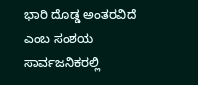ಭಾರಿ ದೊಡ್ಡ ಅಂತರವಿದೆ ಎಂಬ ಸಂಶಯ ಸಾರ್ವಜನಿಕರಲ್ಲಿ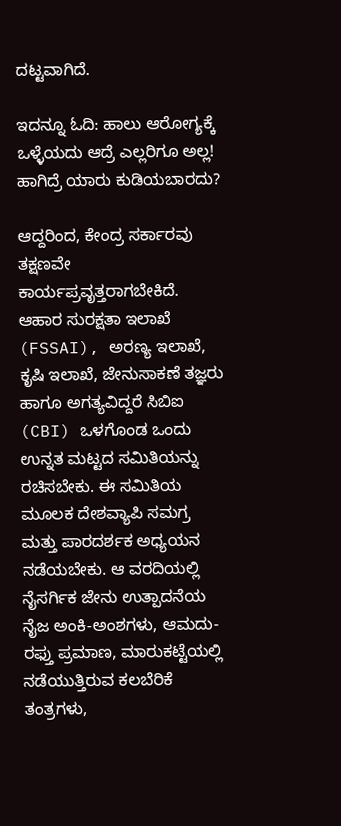ದಟ್ಟವಾಗಿದೆ.

ಇದನ್ನೂ ಓದಿ: ಹಾಲು ಆರೋಗ್ಯಕ್ಕೆ ಒಳ್ಳೆಯದು ಆದ್ರೆ ಎಲ್ಲರಿಗೂ ಅಲ್ಲ! ಹಾಗಿದ್ರೆ ಯಾರು ಕುಡಿಯಬಾರದು?

ಆದ್ದರಿಂದ, ಕೇಂದ್ರ ಸರ್ಕಾರವು ತಕ್ಷಣವೇ ಕಾರ್ಯಪ್ರವೃತ್ತರಾಗಬೇಕಿದೆ. ಆಹಾರ ಸುರಕ್ಷತಾ ಇಲಾಖೆ (FSSAI), ಅರಣ್ಯ ಇಲಾಖೆ, ಕೃಷಿ ಇಲಾಖೆ, ಜೇನುಸಾಕಣೆ ತಜ್ಞರು ಹಾಗೂ ಅಗತ್ಯವಿದ್ದರೆ ಸಿಬಿಐ (CBI) ಒಳಗೊಂಡ ಒಂದು ಉನ್ನತ ಮಟ್ಟದ ಸಮಿತಿಯನ್ನು ರಚಿಸಬೇಕು. ಈ ಸಮಿತಿಯ ಮೂಲಕ ದೇಶವ್ಯಾಪಿ ಸಮಗ್ರ ಮತ್ತು ಪಾರದರ್ಶಕ ಅಧ್ಯಯನ ನಡೆಯಬೇಕು. ಆ ವರದಿಯಲ್ಲಿ ನೈಸರ್ಗಿಕ ಜೇನು ಉತ್ಪಾದನೆಯ ನೈಜ ಅಂಕಿ-ಅಂಶಗಳು, ಆಮದು-ರಫ್ತು ಪ್ರಮಾಣ, ಮಾರುಕಟ್ಟೆಯಲ್ಲಿ ನಡೆಯುತ್ತಿರುವ ಕಲಬೆರಿಕೆ ತಂತ್ರಗಳು,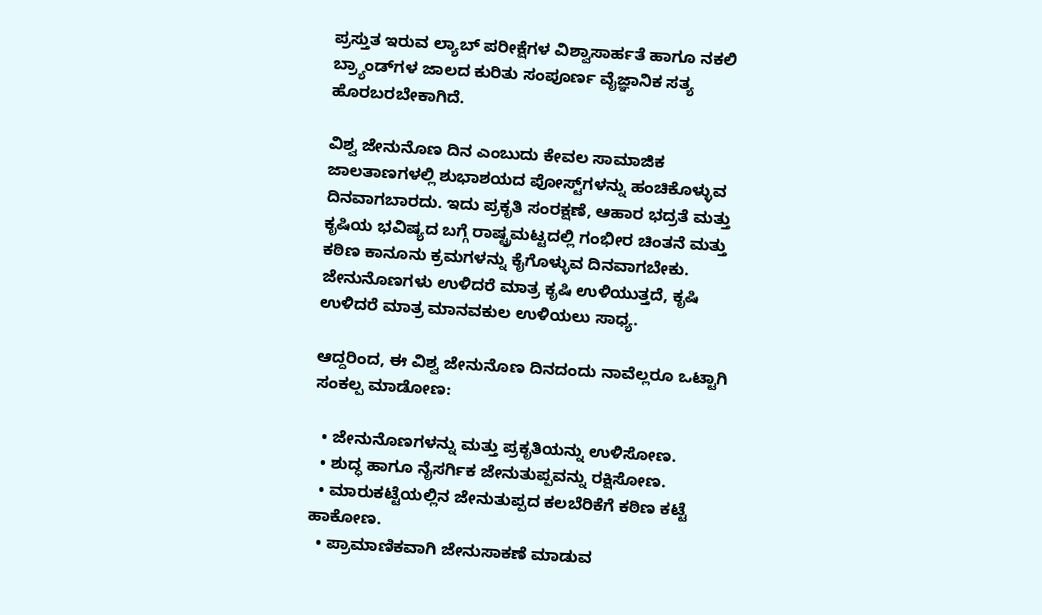ಪ್ರಸ್ತುತ ಇರುವ ಲ್ಯಾಬ್ ಪರೀಕ್ಷೆಗಳ ವಿಶ್ವಾಸಾರ್ಹತೆ ಹಾಗೂ ನಕಲಿ ಬ್ರ್ಯಾಂಡ್‌ಗಳ ಜಾಲದ ಕುರಿತು ಸಂಪೂರ್ಣ ವೈಜ್ಞಾನಿಕ ಸತ್ಯ ಹೊರಬರಬೇಕಾಗಿದೆ.

ವಿಶ್ವ ಜೇನುನೊಣ ದಿನ ಎಂಬುದು ಕೇವಲ ಸಾಮಾಜಿಕ ಜಾಲತಾಣಗಳಲ್ಲಿ ಶುಭಾಶಯದ ಪೋಸ್ಟ್‌ಗಳನ್ನು ಹಂಚಿಕೊಳ್ಳುವ ದಿನವಾಗಬಾರದು. ಇದು ಪ್ರಕೃತಿ ಸಂರಕ್ಷಣೆ, ಆಹಾರ ಭದ್ರತೆ ಮತ್ತು ಕೃಷಿಯ ಭವಿಷ್ಯದ ಬಗ್ಗೆ ರಾಷ್ಟ್ರಮಟ್ಟದಲ್ಲಿ ಗಂಭೀರ ಚಿಂತನೆ ಮತ್ತು ಕಠಿಣ ಕಾನೂನು ಕ್ರಮಗಳನ್ನು ಕೈಗೊಳ್ಳುವ ದಿನವಾಗಬೇಕು. ಜೇನುನೊಣಗಳು ಉಳಿದರೆ ಮಾತ್ರ ಕೃಷಿ ಉಳಿಯುತ್ತದೆ, ಕೃಷಿ ಉಳಿದರೆ ಮಾತ್ರ ಮಾನವಕುಲ ಉಳಿಯಲು ಸಾಧ್ಯ.

ಆದ್ದರಿಂದ, ಈ ವಿಶ್ವ ಜೇನುನೊಣ ದಿನದಂದು ನಾವೆಲ್ಲರೂ ಒಟ್ಟಾಗಿ ಸಂಕಲ್ಪ ಮಾಡೋಣ:

  • ಜೇನುನೊಣಗಳನ್ನು ಮತ್ತು ಪ್ರಕೃತಿಯನ್ನು ಉಳಿಸೋಣ.
  • ಶುದ್ಧ ಹಾಗೂ ನೈಸರ್ಗಿಕ ಜೇನುತುಪ್ಪವನ್ನು ರಕ್ಷಿಸೋಣ.
  • ಮಾರುಕಟ್ಟೆಯಲ್ಲಿನ ಜೇನುತುಪ್ಪದ ಕಲಬೆರಿಕೆಗೆ ಕಠಿಣ ಕಟ್ಟೆ ಹಾಕೋಣ.
  • ಪ್ರಾಮಾಣಿಕವಾಗಿ ಜೇನುಸಾಕಣೆ ಮಾಡುವ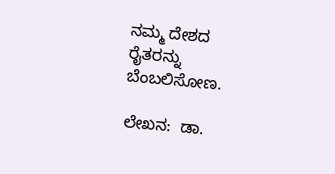ನಮ್ಮ ದೇಶದ ರೈತರನ್ನು ಬೆಂಬಲಿಸೋಣ.

ಲೇಖನ:  ಡಾ.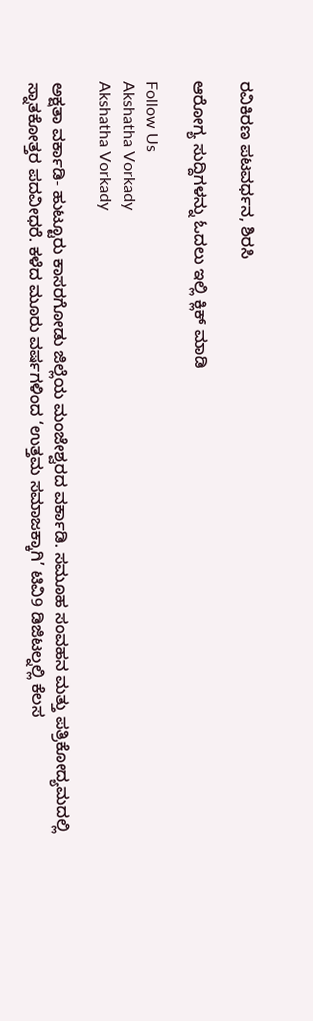ರವಿಕಿರಣ ಪಟವರ್ಧನ, ಶಿರಸಿ

ಆರೋಗ್ಯ ಸುದ್ದಿಗಳನ್ನು ಓದಲು ಇಲ್ಲಿ ಕ್ಲಿಕ್ ಮಾಡಿ

Follow Us
Akshatha Vorkady
Akshatha Vorkady

ಅಕ್ಷತಾ ವರ್ಕಾಡಿ- ಹುಟ್ಟೂರು ಕಾಸರಗೋಡು ಜಿಲ್ಲೆಯ ಮಂಜೇಶ್ವರದ ವರ್ಕಾಡಿ. ಸಮೂಹ ಸಂವಹನ ಮತ್ತು ಪತ್ರಿಕೋದ್ಯಮದಲ್ಲಿ ಸ್ನಾತಕೋತ್ತರ ಪದವೀಧರೆ. ಕಳೆದ ಮೂರು ವರ್ಷಗಳಿಂದ ‘ಉತ್ತಮ ಸಮಾಜಕ್ಕಾಗಿ’ ಟಿವಿ9 ಡಿಜಿಟಲ್ನಲ್ಲಿ ಕೆಲಸ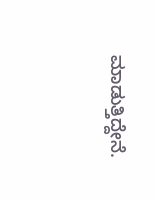ಮಾಡುತ್ತಿದ್ದೇನೆ.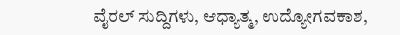ವೈರಲ್ ಸುದ್ದಿಗಳು, ಆಧ್ಯಾತ್ಮ, ಉದ್ಯೋಗವಕಾಶ,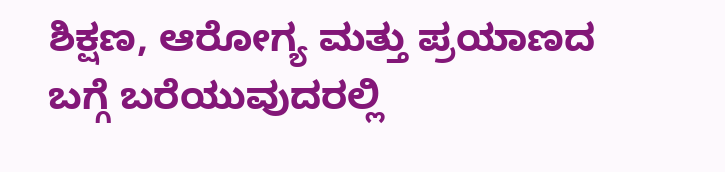ಶಿಕ್ಷಣ, ಆರೋಗ್ಯ ಮತ್ತು ಪ್ರಯಾಣದ ಬಗ್ಗೆ ಬರೆಯುವುದರಲ್ಲಿ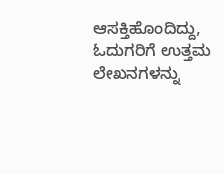ಆಸಕ್ತಿಹೊಂದಿದ್ದು, ಓದುಗರಿಗೆ ಉತ್ತಮ ಲೇಖನಗಳನ್ನು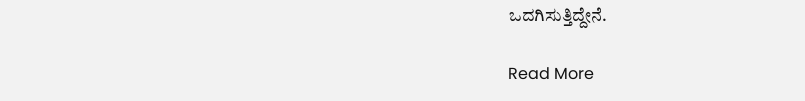ಒದಗಿಸುತ್ತಿದ್ದೇನೆ.

Read More